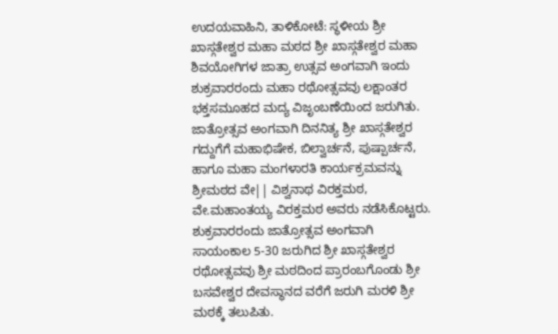ಉದಯವಾಹಿನಿ, ತಾಳಿಕೋಟೆ: ಸ್ಥಳೀಯ ಶ್ರೀ ಖಾಸ್ಗತೇಶ್ವರ ಮಹಾ ಮಠದ ಶ್ರೀ ಖಾಸ್ಗತೇಶ್ವರ ಮಹಾ ಶಿವಯೋಗಿಗಳ ಜಾತ್ರಾ ಉತ್ಸವ ಅಂಗವಾಗಿ ಇಂದು ಶುಕ್ರವಾರರಂದು ಮಹಾ ರಥೋತ್ಸವವು ಲಕ್ಷಾಂತರ ಭಕ್ತಸಮೂಹದ ಮದ್ಯ ವಿಜೃಂಬಣೆಯಿಂದ ಜರುಗಿತು.
ಜಾತ್ರೋತ್ಸವ ಅಂಗವಾಗಿ ದಿನನಿತ್ಯ ಶ್ರೀ ಖಾಸ್ಗತೇಶ್ವರ ಗದ್ದುಗೆಗೆ ಮಹಾಭಿಷೇಕ, ಬಿಲ್ವಾರ್ಚನೆ, ಪುಷ್ಪಾರ್ಚನೆ, ಹಾಗೂ ಮಹಾ ಮಂಗಳಾರತಿ ಕಾರ್ಯಕ್ರಮವನ್ನು ಶ್ರೀಮಠದ ವೇ|| ವಿಶ್ವನಾಥ ವಿರಕ್ತಮಠ, ವೇ.ಮಹಾಂತಯ್ಯ ವಿರಕ್ತಮಠ ಅವರು ನಡೆಸಿಕೊಟ್ಟರು.
ಶುಕ್ರವಾರರಂದು ಜಾತ್ರೋತ್ಸವ ಅಂಗವಾಗಿ ಸಾಯಂಕಾಲ 5-30 ಜರುಗಿದ ಶ್ರೀ ಖಾಸ್ಗತೇಶ್ವರ ರಥೋತ್ಸವವು ಶ್ರೀ ಮಠದಿಂದ ಪ್ರಾರಂಬಗೊಂಡು ಶ್ರೀ ಬಸವೇಶ್ವರ ದೇವಸ್ಥಾನದ ವರೆಗೆ ಜರುಗಿ ಮರಳಿ ಶ್ರೀ ಮಠಕ್ಕೆ ತಲುಪಿತು.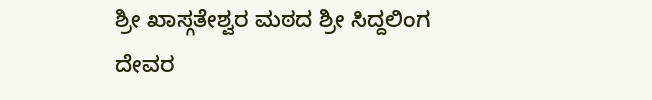ಶ್ರೀ ಖಾಸ್ಗತೇಶ್ವರ ಮಠದ ಶ್ರೀ ಸಿದ್ದಲಿಂಗ ದೇವರ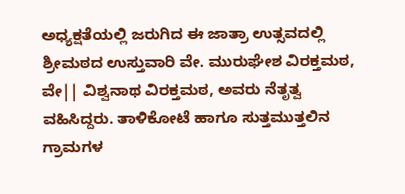ಅಧ್ಯಕ್ಷತೆಯಲ್ಲಿ ಜರುಗಿದ ಈ ಜಾತ್ರಾ ಉತ್ಸವದಲ್ಲಿ ಶ್ರೀಮಠದ ಉಸ್ತುವಾರಿ ವೇ. ಮುರುಘೇಶ ವಿರಕ್ತಮಠ, ವೇ|| ವಿಶ್ವನಾಥ ವಿರಕ್ತಮಠ, ಅವರು ನೆತೃತ್ವ ವಹಿಸಿದ್ದರು. ತಾಳಿಕೋಟೆ ಹಾಗೂ ಸುತ್ತಮುತ್ತಲಿನ ಗ್ರಾಮಗಳ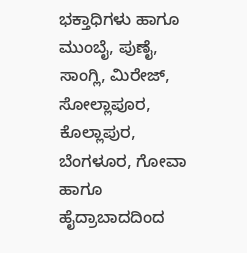ಭಕ್ತಾಧಿಗಳು ಹಾಗೂ ಮುಂಬೈ, ಪುಣೈ, ಸಾಂಗ್ಲಿ, ಮಿರೇಜ್, ಸೋಲ್ಲಾಪೂರ, ಕೊಲ್ಲಾಪುರ, ಬೆಂಗಳೂರ, ಗೋವಾ ಹಾಗೂ ಹೈದ್ರಾಬಾದದಿಂದ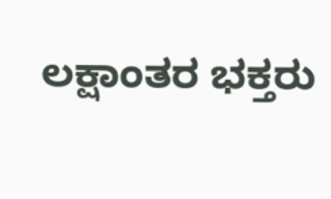ಲಕ್ಷಾಂತರ ಭಕ್ತರು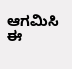ಆಗಮಿಸಿ ಈ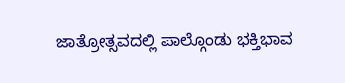ಜಾತ್ರೋತ್ಸವದಲ್ಲಿ ಪಾಲ್ಗೊಂಡು ಭಕ್ತಿಭಾವ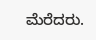ಮೆರೆದರು.